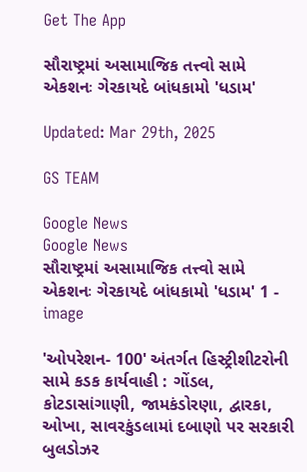Get The App

સૌરાષ્ટ્રમાં અસામાજિક તત્ત્વો સામે એકશનઃ ગેરકાયદે બાંધકામો 'ધડામ'

Updated: Mar 29th, 2025

GS TEAM

Google News
Google News
સૌરાષ્ટ્રમાં અસામાજિક તત્ત્વો સામે એકશનઃ ગેરકાયદે બાંધકામો 'ધડામ' 1 - image

'ઓપરેશન- 100' અંતર્ગત હિસ્ટ્રીશીટરોની સામે કડક કાર્યવાહી : ગોંડલ, કોટડાસાંગાણી, જામકંડોરણા, દ્વારકા, ઓખા, સાવરકુંડલામાં દબાણો પર સરકારી બુલડોઝર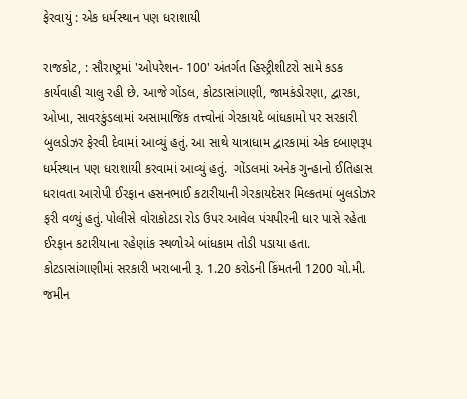ફેરવાયું : એક ધર્મસ્થાન પણ ધરાશાયી

રાજકોટ, : સૌરાષ્ટ્રમાં 'ઓપરેશન- 100' અંતર્ગત હિસ્ટ્રીશીટરો સામે કડક કાર્યવાહી ચાલુ રહી છે. આજે ગોંડલ, કોટડાસાંગાણી, જામકંડોરણા, દ્વારકા, ઓખા, સાવરકુંડલામાં અસામાજિક તત્ત્વોનાં ગેરકાયદે બાંધકામો પર સરકારી બુલડોઝર ફેરવી દેવામાં આવ્યું હતું. આ સાથે યાત્રાધામ દ્વારકામાં એક દબાણરૂપ ધર્મસ્થાન પણ ધરાશાયી કરવામાં આવ્યું હતું.  ગોંડલમાં અનેક ગુન્હાનો ઈતિહાસ ધરાવતા આરોપી ઈરફાન હસનભાઈ કટારીયાની ગેરકાયદેસર મિલ્કતમાં બુલડોઝર ફરી વળ્યું હતું. પોલીસે વોરાકોટડા રોડ ઉપર આવેલ પંચપીરની ધાર પાસે રહેતા ઈરફાન કટારીયાના રહેણાંક સ્થળોએ બાંધકામ તોડી પડાયા હતા.  કોટડાસાંગાણીમાં સરકારી ખરાબાની રૂ. 1.20 કરોડની કિંમતની 1200 ચો.મી. જમીન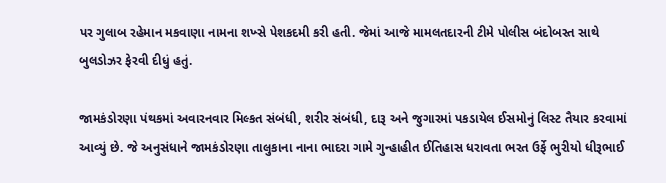પર ગુલાબ રહેમાન મકવાણા નામના શખ્સે પેશકદમી કરી હતી. જેમાં આજે મામલતદારની ટીમે પોલીસ બંદોબસ્ત સાથે બુલડોઝર ફેરવી દીધું હતું.

જામકંડોરણા પંથકમાં અવારનવાર મિલ્કત સંબંધી, શરીર સંબંધી, દારૂ અને જુગારમાં પકડાયેલ ઈસમોનું લિસ્ટ તૈયાર કરવામાં આવ્યું છે. જે અનુસંધાને જામકંડોરણા તાલુકાના નાના ભાદરા ગામે ગુન્હાહીત ઈતિહાસ ધરાવતા ભરત ઉર્ફે ભુરીયો ધીરૂભાઈ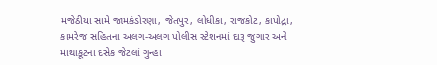મજેઠીયા સામે જામકંડોરણા, જેતપુર, લોધીકા, રાજકોટ, કાપોદ્રા, કામરેજ સહિતના અલગ-અલગ પોલીસ સ્ટેશનમાં દારૂ જુગાર અને માથાકૂટના દસેક જેટલાં ગુન્હા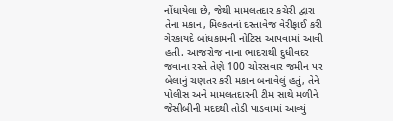નોંધાયેલા છે, જેથી મામલતદાર કચેરી દ્વારા તેના મકાન, મિલ્કતનાં દસ્તાવેજ વેરીફાઈ કરી ગેરકાયદે બાંધકામની નોટિસ આપવામાં આવી હતી. આજરોજ નાના ભાદરાથી દુધીવદર જવાના રસ્તે તેણે 100 ચોરસવાર જમીન પર બેલાનું ચણતર કરી મકાન બનાવેલું હતું, તેને પોલીસ અને મામલતદારની ટીમ સાથે મળીને જેસીબીની મદદથી તોડી પાડવામાં આવ્યું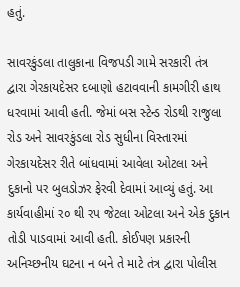હતું.

સાવરકુંડલા તાલુકાના વિજપડી ગામે સરકારી તંત્ર દ્વારા ગેરકાયદેસર દબાણો હટાવવાની કામગીરી હાથ ધરવામાં આવી હતી. જેમાં બસ સ્ટેન્ડ રોડથી રાજુલા રોડ અને સાવરકુંડલા રોડ સુધીના વિસ્તારમાં ગેરકાયદેસર રીતે બાંધવામાં આવેલા ઓટલા અને દુકાનો પર બુલડોઝર ફેરવી દેવામાં આવ્યું હતું. આ કાર્યવાહીમાં ર૦ થી રપ જેટલા ઓટલા અને એક દુકાન તોડી પાડવામાં આવી હતી. કોઈપણ પ્રકારની અનિચ્છનીય ઘટના ન બને તે માટે તંત્ર દ્વારા પોલીસ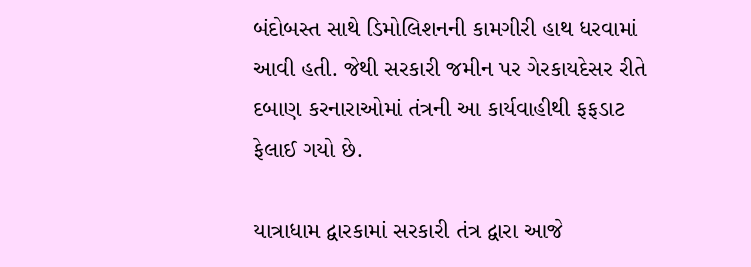બંદોબસ્ત સાથે ડિમોલિશનની કામગીરી હાથ ધરવામાં આવી હતી. જેથી સરકારી જમીન પર ગેરકાયદેસર રીતે દબાણ કરનારાઓમાં તંત્રની આ કાર્યવાહીથી ફફડાટ ફેલાઈ ગયો છે.

યાત્રાધામ દ્વારકામાં સરકારી તંત્ર દ્વારા આજે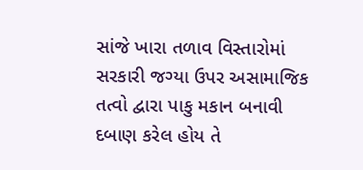સાંજે ખારા તળાવ વિસ્તારોમાં સરકારી જગ્યા ઉપર અસામાજિક તત્વો દ્વારા પાકુ મકાન બનાવી દબાણ કરેલ હોય તે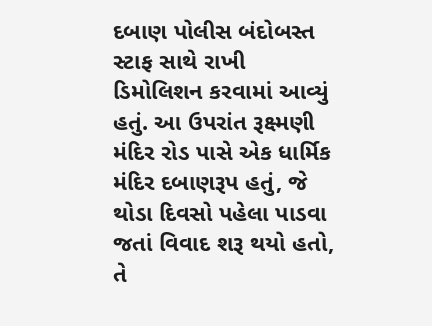દબાણ પોલીસ બંદોબસ્ત સ્ટાફ સાથે રાખી  ડિમોલિશન કરવામાં આવ્યું હતું. આ ઉપરાંત રૂક્ષ્મણી મંદિર રોડ પાસે એક ધાર્મિક મંદિર દબાણરૂપ હતું, જે થોડા દિવસો પહેલા પાડવા જતાં વિવાદ શરૂ થયો હતો, તે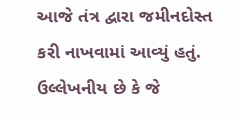આજે તંત્ર દ્વારા જમીનદોસ્ત કરી નાખવામાં આવ્યું હતું. ઉલ્લેખનીય છે કે જે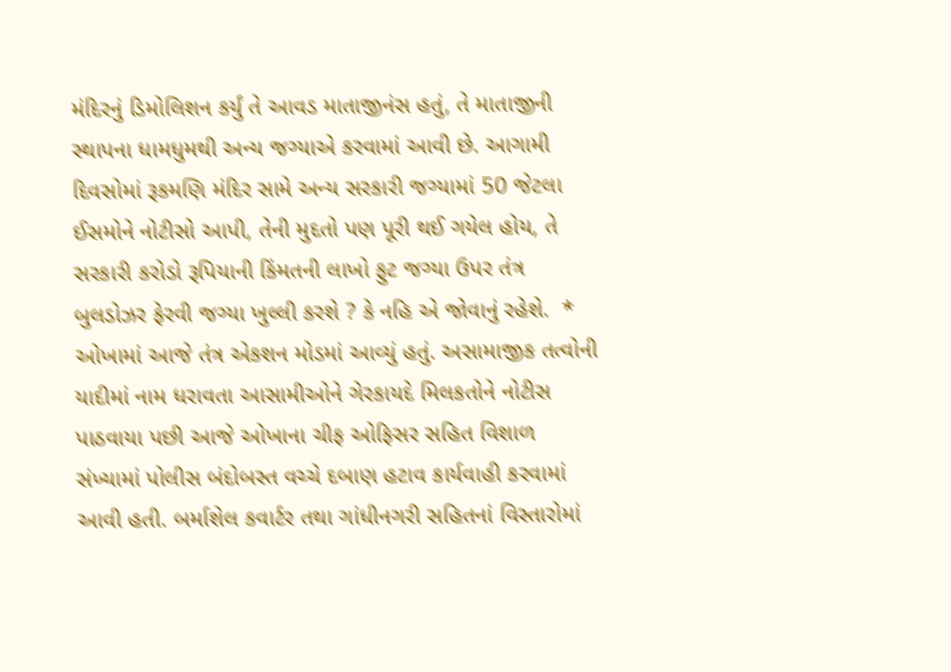મંદિરનું ડિમોલિશન કર્યું તે આવડ માતાજીનંસ હતું, તે માતાજીની સ્થાપના ધામધુમથી અન્ય જગ્યાએ કરવામાં આવી છે. આગામી દિવસોમાં રૂકમણિ મંદિર સામે અન્ય સરકારી જગ્યામાં 50 જેટલા ઈસમોને નોટીસો આપી, તેની મુદતો પણ પૂરી થઈ ગયેલ હોય, તે સરકારી કરોડો રૂપિયાની કિંમતની લાખો ફુટ જગ્યા ઉપર તંત્ર બુલડોઝર ફેરવી જગ્યા ખુલ્લી કરશે ? કે નહિ એ જોવાનું રહેશે.  * ઓખામાં આજે તંત્ર એકશન મોડમાં આવ્યું હતું. અસામાજીક તત્વોની યાદીમાં નામ ધરાવતા આસામીઓને ગેરકાયદે મિલકતોને નોટીસ પાઠવાયા પછી આજે ઓખાના ચીફ ઓફિસર સહિત વિશાળ સંખ્યામાં પોલીસ બંદોબસ્ત વચ્ચે દબાણ હટાવ કાર્યવાહી કરવામાં આવી હતી. બર્માશેલ કવાર્ટર તથા ગાંધીનગરી સહિતનાં વિસ્તારોમાં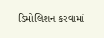ડિમોલિશન કરવામાં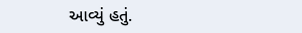આવ્યું હતું.